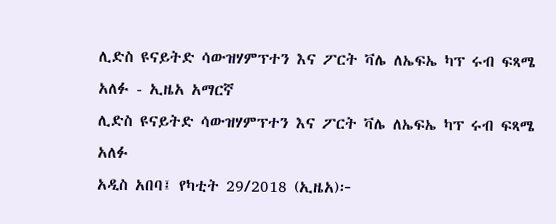ሊድስ ዩናይትድ ሳውዝሃምፕተን እና ፖርት ቫሌ ለኤፍኤ ካፕ ሩብ ፍጻሜ አለፉ - ኢዜአ አማርኛ
ሊድስ ዩናይትድ ሳውዝሃምፕተን እና ፖርት ቫሌ ለኤፍኤ ካፕ ሩብ ፍጻሜ አለፉ
አዲስ አበባ፤ የካቲት 29/2018 (ኢዜአ)፦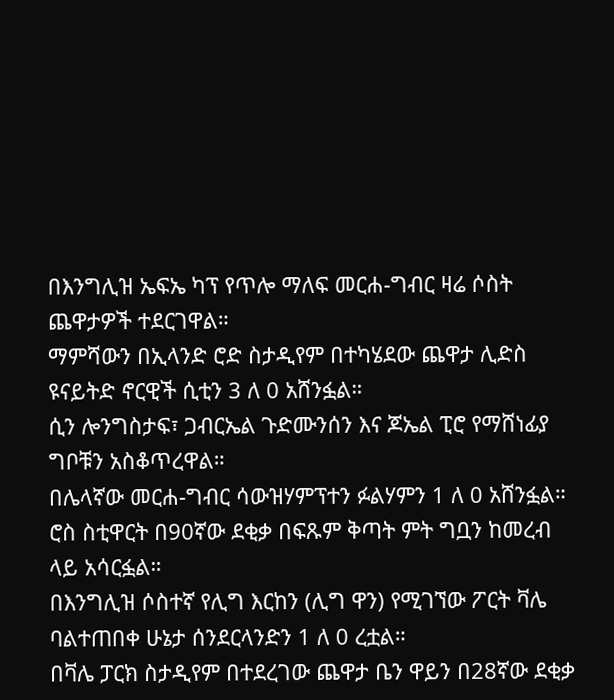በእንግሊዝ ኤፍኤ ካፕ የጥሎ ማለፍ መርሐ-ግብር ዛሬ ሶስት ጨዋታዎች ተደርገዋል።
ማምሻውን በኢላንድ ሮድ ስታዲየም በተካሄደው ጨዋታ ሊድስ ዩናይትድ ኖርዊች ሲቲን 3 ለ 0 አሸንፏል።
ሲን ሎንግስታፍ፣ ጋብርኤል ጉድሙንሰን እና ጆኤል ፒሮ የማሸነፊያ ግቦቹን አስቆጥረዋል።
በሌላኛው መርሐ-ግብር ሳውዝሃምፕተን ፉልሃምን 1 ለ 0 አሸንፏል።
ሮስ ስቲዋርት በ90ኛው ደቂቃ በፍጹም ቅጣት ምት ግቧን ከመረብ ላይ አሳርፏል።
በእንግሊዝ ሶስተኛ የሊግ እርከን (ሊግ ዋን) የሚገኘው ፖርት ቫሌ ባልተጠበቀ ሁኔታ ሰንደርላንድን 1 ለ 0 ረቷል።
በቫሌ ፓርክ ስታዲየም በተደረገው ጨዋታ ቤን ዋይን በ28ኛው ደቂቃ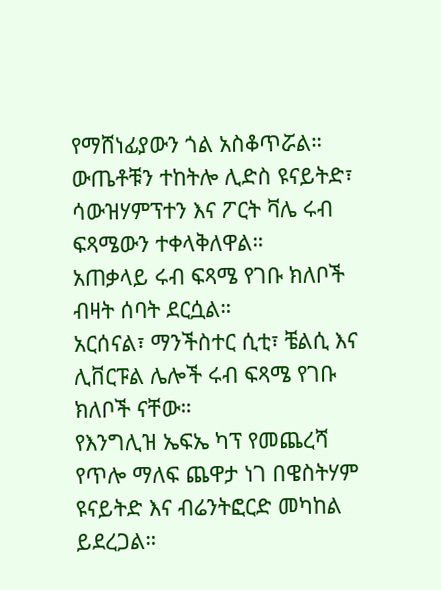የማሸነፊያውን ጎል አስቆጥሯል።
ውጤቶቹን ተከትሎ ሊድስ ዩናይትድ፣ ሳውዝሃምፕተን እና ፖርት ቫሌ ሩብ ፍጻሜውን ተቀላቅለዋል።
አጠቃላይ ሩብ ፍጻሜ የገቡ ክለቦች ብዛት ሰባት ደርሷል።
አርሰናል፣ ማንችስተር ሲቲ፣ ቼልሲ እና ሊቨርፑል ሌሎች ሩብ ፍጻሜ የገቡ ክለቦች ናቸው።
የእንግሊዝ ኤፍኤ ካፕ የመጨረሻ የጥሎ ማለፍ ጨዋታ ነገ በዌስትሃም ዩናይትድ እና ብሬንትፎርድ መካከል ይደረጋል።